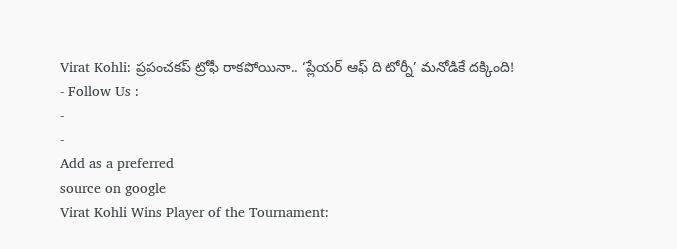Virat Kohli: ప్రపంచకప్ ట్రోఫీ రాకపోయినా.. ‘ప్లేయర్ ఆఫ్ ది టోర్నీ’ మనోడికే దక్కింది!
- Follow Us :
-
-
Add as a preferred
source on google
Virat Kohli Wins Player of the Tournament: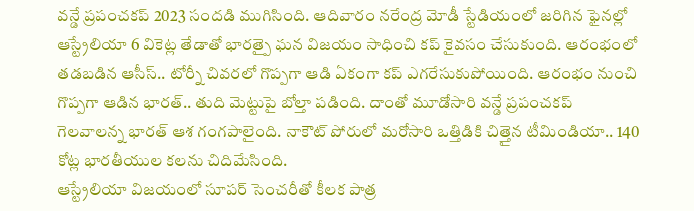వన్డే ప్రపంచకప్ 2023 సందడి ముగిసింది. ఆదివారం నరేంద్ర మోడీ స్టేడియంలో జరిగిన ఫైనల్లో ఆస్ట్రేలియా 6 వికెట్ల తేడాతో భారత్పై ఘన విజయం సాధించి కప్ కైవసం చేసుకుంది. ఆరంభంలో తడబడిన ఆసీస్.. టోర్నీ చివరలో గొప్పగా ఆడి ఏకంగా కప్ ఎగరేసుకుపోయింది. ఆరంభం నుంచి గొప్పగా ఆడిన భారత్.. తుది మెట్టుపై బోల్తా పడింది. దాంతో మూడోసారి వన్డే ప్రపంచకప్ గెలవాలన్న భారత్ ఆశ గంగపాలైంది. నాకౌట్ పోరులో మరోసారి ఒత్తిడికి చిత్తైన టీమిండియా.. 140 కోట్ల భారతీయుల కలను చిదిమేసింది.
ఆస్ట్రేలియా విజయంలో సూపర్ సెంచరీతో కీలక పాత్ర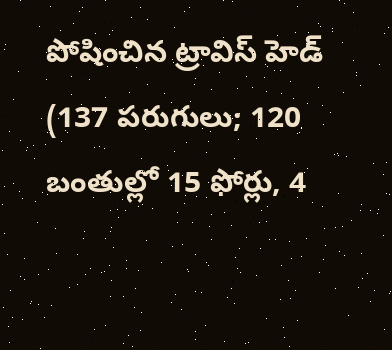పోషించిన ట్రావిస్ హెడ్ (137 పరుగులు; 120 బంతుల్లో 15 ఫోర్లు, 4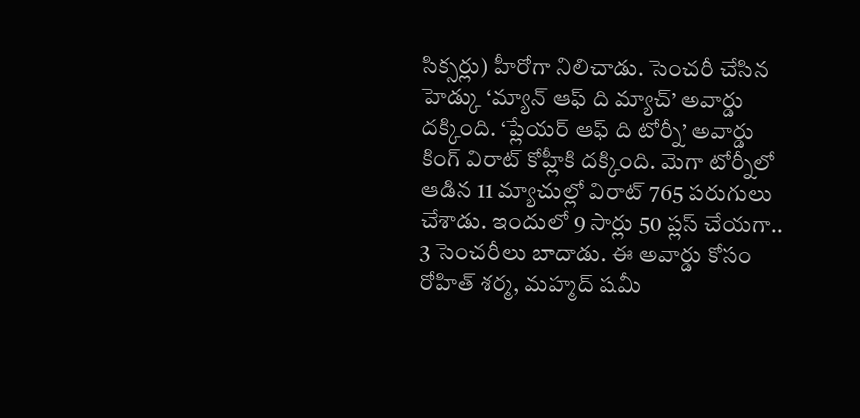సిక్సర్లు) హీరోగా నిలిచాడు. సెంచరీ చేసిన హెడ్కు ‘మ్యాన్ ఆఫ్ ది మ్యాచ్’ అవార్డు దక్కింది. ‘ప్లేయర్ ఆఫ్ ది టోర్నీ’ అవార్డు కింగ్ విరాట్ కోహ్లీకి దక్కింది. మెగా టోర్నీలో ఆడిన 11 మ్యాచుల్లో విరాట్ 765 పరుగులు చేశాడు. ఇందులో 9 సార్లు 50 ప్లస్ చేయగా.. 3 సెంచరీలు బాదాడు. ఈ అవార్డు కోసం రోహిత్ శర్మ, మహ్మద్ షమీ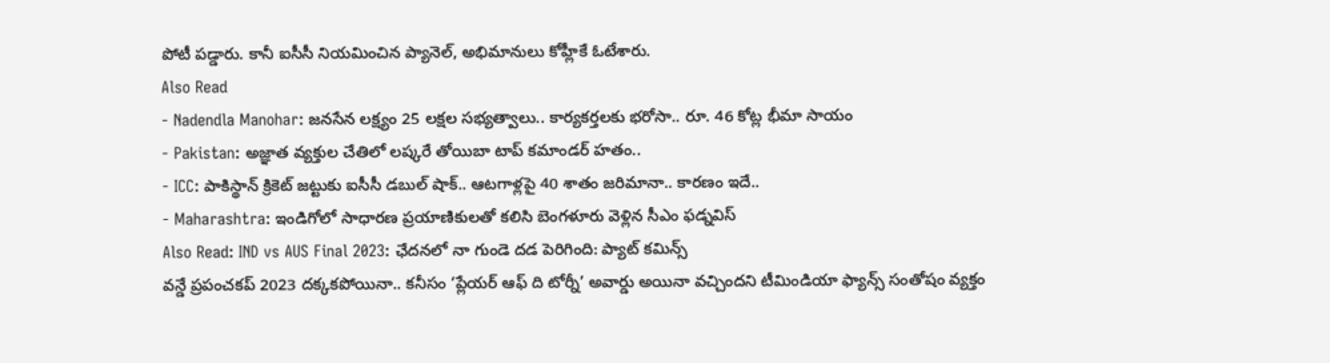పోటీ పడ్డారు. కానీ ఐసీసీ నియమించిన ప్యానెల్, అభిమానులు కోహ్లీకే ఓటేశారు.
Also Read
- Nadendla Manohar: జనసేన లక్ష్యం 25 లక్షల సభ్యత్వాలు.. కార్యకర్తలకు భరోసా.. రూ. 46 కోట్ల భీమా సాయం
- Pakistan: అజ్ఞాత వ్యక్తుల చేతిలో లష్కరే తోయిబా టాప్ కమాండర్ హతం..
- ICC: పాకిస్థాన్ క్రికెట్ జట్టుకు ఐసీసీ డబుల్ షాక్.. ఆటగాళ్లపై 40 శాతం జరిమానా.. కారణం ఇదే..
- Maharashtra: ఇండిగోలో సాధారణ ప్రయాణికులతో కలిసి బెంగళూరు వెళ్లిన సీఎం ఫడ్నవిస్
Also Read: IND vs AUS Final 2023: ఛేదనలో నా గుండె దడ పెరిగింది: ప్యాట్ కమిన్స్
వన్డే ప్రపంచకప్ 2023 దక్కకపోయినా.. కనీసం ‘ప్లేయర్ ఆఫ్ ది టోర్నీ’ అవార్డు అయినా వచ్చిందని టీమిండియా ఫ్యాన్స్ సంతోషం వ్యక్తం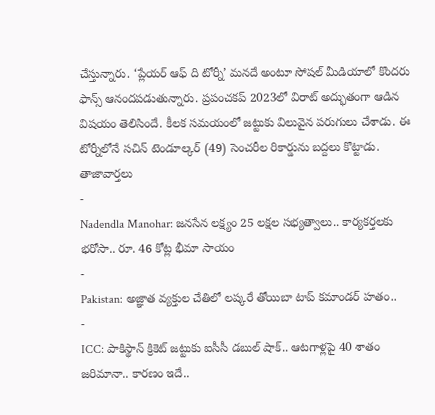చేస్తున్నారు. ‘ప్లేయర్ ఆఫ్ ది టోర్నీ’ మనదే అంటూ సోషల్ మీడియాలో కొందరు ఫాన్స్ ఆనందపడుతున్నారు. ప్రపంచకప్ 2023లో విరాట్ అద్భుతంగా ఆడిన విషయం తెలిసిందే. కీలక సమయంలో జట్టుకు విలువైన పరుగులు చేశాడు. ఈ టోర్నీలోనే సచిన్ టెండూల్కర్ (49) సెంచరీల రికార్డును బద్దలు కొట్టాడు.
తాజావార్తలు
-
Nadendla Manohar: జనసేన లక్ష్యం 25 లక్షల సభ్యత్వాలు.. కార్యకర్తలకు భరోసా.. రూ. 46 కోట్ల భీమా సాయం
-
Pakistan: అజ్ఞాత వ్యక్తుల చేతిలో లష్కరే తోయిబా టాప్ కమాండర్ హతం..
-
ICC: పాకిస్థాన్ క్రికెట్ జట్టుకు ఐసీసీ డబుల్ షాక్.. ఆటగాళ్లపై 40 శాతం జరిమానా.. కారణం ఇదే..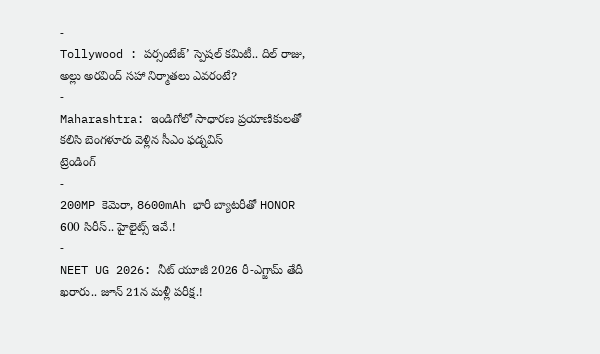-
Tollywood : పర్సంటేజ్’ స్పెషల్ కమిటీ.. దిల్ రాజు, అల్లు అరవింద్ సహా నిర్మాతలు ఎవరంటే?
-
Maharashtra: ఇండిగోలో సాధారణ ప్రయాణికులతో కలిసి బెంగళూరు వెళ్లిన సీఎం ఫడ్నవిస్
ట్రెండింగ్
-
200MP కెమెరా, 8600mAh భారీ బ్యాటరీతో HONOR 600 సిరీస్.. హైలైట్స్ ఇవే.!
-
NEET UG 2026: నీట్ యూజీ 2026 రీ-ఎగ్జామ్ తేదీ ఖరారు.. జూన్ 21న మళ్లీ పరీక్ష.!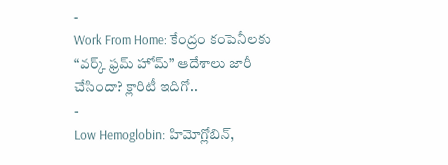-
Work From Home: కేంద్రం కంపెనీలకు “వర్క్ ఫ్రమ్ హోమ్” ఆదేశాలు జారీ చేసిందా? క్లారిటీ ఇదిగో..
-
Low Hemoglobin: హిమోగ్లోబిన్,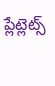ప్లేట్లెట్స్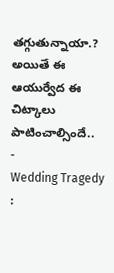తగ్గుతున్నాయా.? అయితే ఈ ఆయుర్వేద ఈ చిట్కాలు పాటించాల్సిందే..
-
Wedding Tragedy :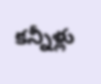కన్నీళ్లు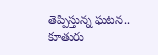తెప్పిస్తున్న ఘటన.. కూతురు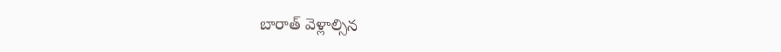బారాత్ వెళ్లాల్సిన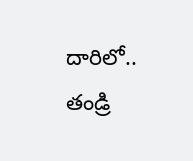దారిలో.. తండ్రి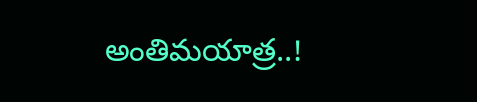అంతిమయాత్ర..!